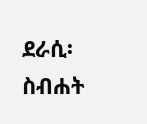ደራሲ፡ ስብሐት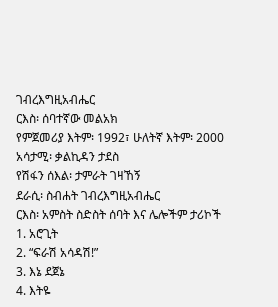ገብረእግዚአብሔር
ርእስ፡ ሰባተኛው መልአክ
የምጀመሪያ እትም፡ 1992፣ ሁለትኛ እትም፡ 2000
አሳታሚ፡ ቃልኪዳን ታደስ
የሽፋን ሰእል፡ ታምራት ገዛኸኝ
ደራሲ፡ ስብሐት ገብረእግዚአብሔር
ርእስ፡ አምስት ስድስት ሰባት እና ሌሎችም ታሪኮች
1. አሮጊት
2. “ፍራሽ አሳዳሽ!”
3. እኔ ደጀኔ
4. እትዬ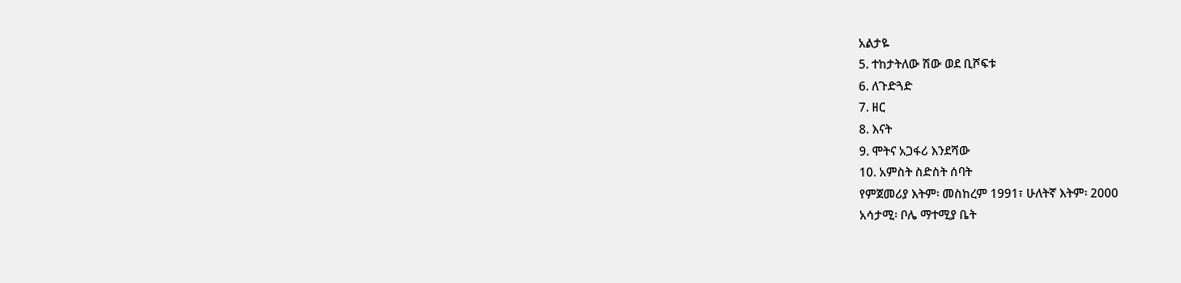አልታዬ
5. ተከታትለው ሽው ወደ ቢሾፍቱ
6. ለጉድጓድ
7. ዘር
8. እናት
9. ሞትና አጋፋሪ እንደሻው
10. አምስት ስድስት ሰባት
የምጀመሪያ እትም፡ መስከረም 1991፣ ሁለትኛ እትም፡ 2000
አሳታሚ፡ ቦሌ ማተሚያ ቤት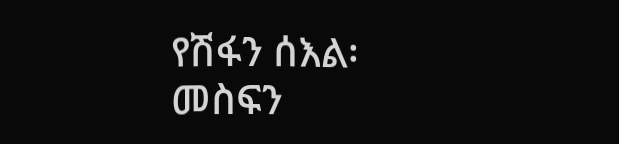የሽፋን ሰእል፡ መስፍን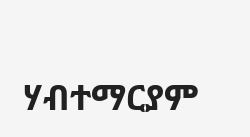ሃብተማርያም